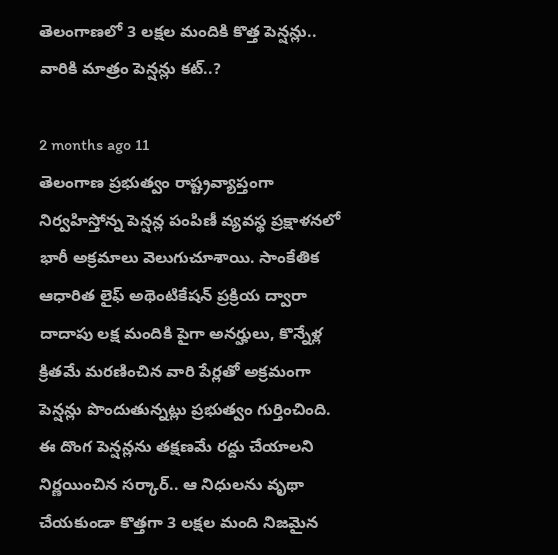తెలంగాణలో 3 లక్షల మందికి కొత్త పెన్షన్లు.. వారికి మాత్రం పెన్షన్లు కట్..?

2 months ago 11
తెలంగాణ ప్రభుత్వం రాష్ట్రవ్యాప్తంగా నిర్వహిస్తోన్న పెన్షన్ల పంపిణీ వ్యవస్థ ప్రక్షాళనలో భారీ అక్రమాలు వెలుగుచూశాయి. సాంకేతిక ఆధారిత లైఫ్ అథెంటికేషన్ ప్రక్రియ ద్వారా దాదాపు లక్ష మందికి పైగా అనర్హులు, కొన్నేళ్ల క్రితమే మరణించిన వారి పేర్లతో అక్రమంగా పెన్షన్లు పొందుతున్నట్లు ప్రభుత్వం గుర్తించింది. ఈ దొంగ పెన్షన్లను తక్షణమే రద్దు చేయాలని నిర్ణయించిన సర్కార్.. ఆ నిధులను వృథా చేయకుండా కొత్తగా 3 లక్షల మంది నిజమైన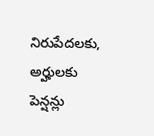నిరుపేదలకు, అర్హులకు పెన్షన్లు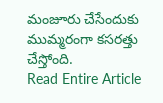మంజూరు చేసేందుకు ముమ్మరంగా కసరత్తు చేస్తోంది.
Read Entire Article